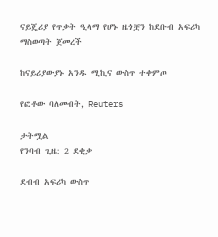ናይጄሪያ የጥቃት ዒላማ የሆኑ ዜጎቿን ከደቡብ አፍሪካ ማስወጣት ጀመረች

ከናይሪያውያኑ አንዱ ሚኪና ውስጥ ተቀምጦ

የፎቶው ባለመብት, Reuters

ታትሟል
የንባብ ጊዜ: 2 ደቂቃ

ደብብ አፍሪካ ውስጥ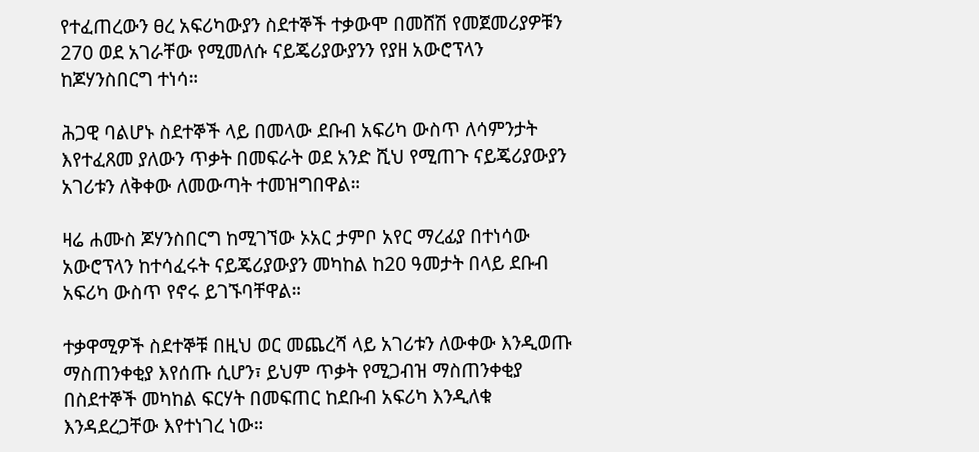የተፈጠረውን ፀረ አፍሪካውያን ስደተኞች ተቃውሞ በመሸሽ የመጀመሪያዎቹን 270 ወደ አገራቸው የሚመለሱ ናይጄሪያውያንን የያዘ አውሮፕላን ከጆሃንስበርግ ተነሳ።

ሕጋዊ ባልሆኑ ስደተኞች ላይ በመላው ደቡብ አፍሪካ ውስጥ ለሳምንታት እየተፈጸመ ያለውን ጥቃት በመፍራት ወደ አንድ ሺህ የሚጠጉ ናይጄሪያውያን አገሪቱን ለቅቀው ለመውጣት ተመዝግበዋል።

ዛሬ ሐሙስ ጆሃንስበርግ ከሚገኘው ኦአር ታምቦ አየር ማረፊያ በተነሳው አውሮፕላን ከተሳፈሩት ናይጄሪያውያን መካከል ከ20 ዓመታት በላይ ደቡብ አፍሪካ ውስጥ የኖሩ ይገኙባቸዋል።

ተቃዋሚዎች ስደተኞቹ በዚህ ወር መጨረሻ ላይ አገሪቱን ለውቀው እንዲወጡ ማስጠንቀቂያ እየሰጡ ሲሆን፣ ይህም ጥቃት የሚጋብዝ ማስጠንቀቂያ በስደተኞች መካከል ፍርሃት በመፍጠር ከደቡብ አፍሪካ እንዲለቁ እንዳደረጋቸው እየተነገረ ነው።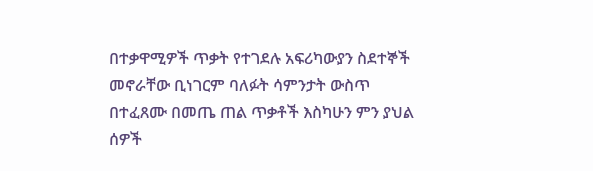በተቃዋሚዎች ጥቃት የተገደሉ አፍሪካውያን ስደተኞች መኖራቸው ቢነገርም ባለፉት ሳምንታት ውስጥ በተፈጸሙ በመጤ ጠል ጥቃቶች እስካሁን ምን ያህል ሰዎች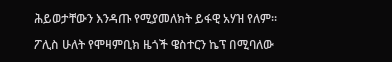ሕይወታቸውን እንዳጡ የሚያመለክት ይፋዊ አሃዝ የለም።

ፖሊስ ሁለት የሞዛምቢክ ዜጎች ዌስተርን ኬፕ በሚባለው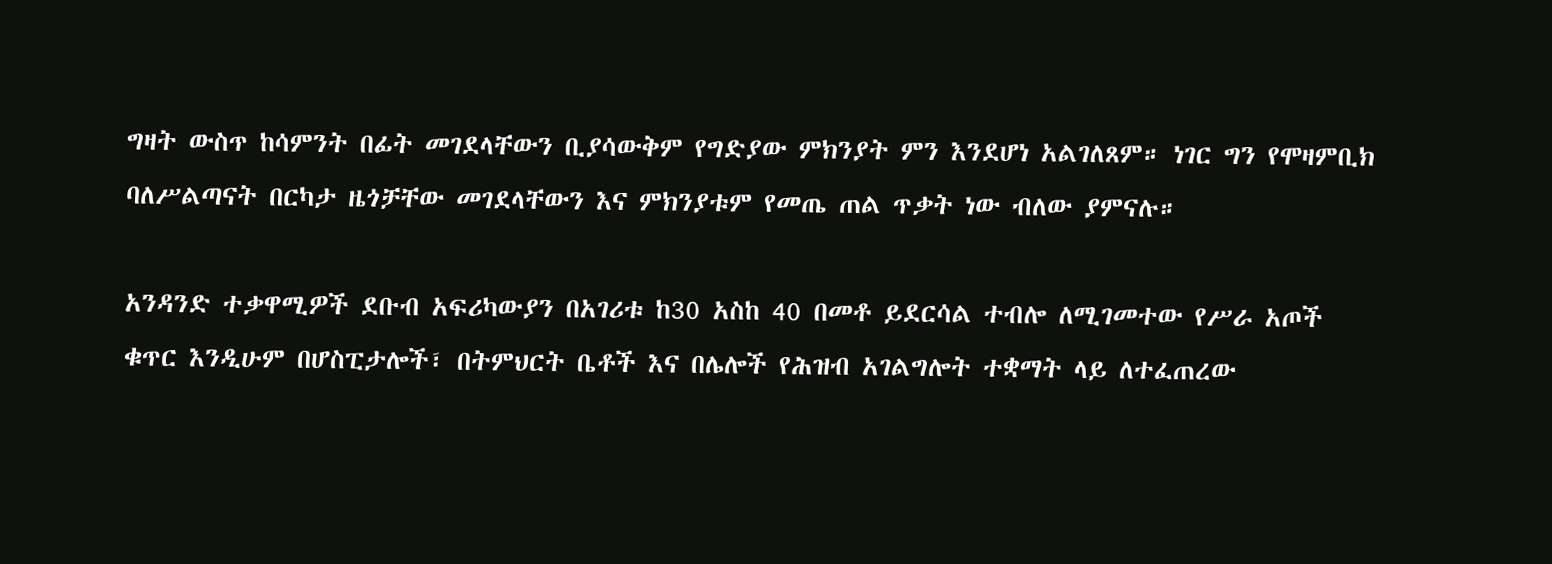ግዛት ውስጥ ከሳምንት በፊት መገደላቸውን ቢያሳውቅም የግድያው ምክንያት ምን እንደሆነ አልገለጸም። ነገር ግን የሞዛምቢክ ባለሥልጣናት በርካታ ዜጎቻቸው መገደላቸውን እና ምክንያቱም የመጤ ጠል ጥቃት ነው ብለው ያምናሉ።

አንዳንድ ተቃዋሚዎች ደቡብ አፍሪካውያን በአገሪቱ ከ30 አስከ 40 በመቶ ይደርሳል ተብሎ ለሚገመተው የሥራ አጦች ቁጥር እንዲሁም በሆስፒታሎች፣ በትምህርት ቤቶች እና በሌሎች የሕዝብ አገልግሎት ተቋማት ላይ ለተፈጠረው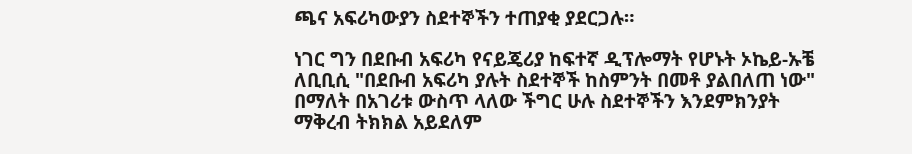ጫና አፍሪካውያን ስደተኞችን ተጠያቂ ያደርጋሉ።

ነገር ግን በደቡብ አፍሪካ የናይጄሪያ ከፍተኛ ዲፕሎማት የሆኑት ኦኬይ-ኡቼ ለቢቢሲ "በደቡብ አፍሪካ ያሉት ስደተኞች ከስምንት በመቶ ያልበለጠ ነው" በማለት በአገሪቱ ውስጥ ላለው ችግር ሁሉ ስደተኞችን እንደምክንያት ማቅረብ ትክክል አይደለም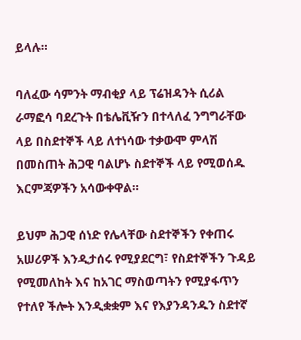ይላሉ።

ባለፈው ሳምንት ማብቂያ ላይ ፕሬዝዳንት ሲሪል ራማፎሳ ባደረጉት በቴሌቪዥን በተላለፈ ንግግራቸው ላይ በስደተኞች ላይ ለተነሳው ተቃውሞ ምላሽ በመስጠት ሕጋዊ ባልሆኑ ስደተኞች ላይ የሚወሰዱ እርምጃዎችን አሳውቀዋል።

ይህም ሕጋዊ ሰነድ የሌላቸው ስደተኞችን የቀጠሩ አሠሪዎች እንዲታሰሩ የሚያደርግ፣ የስደተኞችን ጉዳይ የሚመለከት እና ከአገር ማስወጣትን የሚያፋጥን የተለየ ችሎት እንዲቋቋም እና የእያንዳንዱን ስደተኛ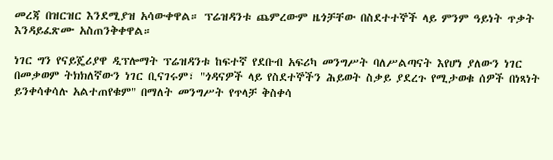መረጃ በዝርዝር እንደሚያዝ አሳውቀዋል። ፕሬዝዳንቱ ጨምረውም ዜጎቻቸው በስደተተኞች ላይ ምንም ዓይነት ጥቃት እንዳይፈጽሙ አስጠንቅቀዋል።

ነገር ግን የናይጄሪያዋ ዲፕሎማት ፕሬዝዳንቱ ከፍተኛ የደቡብ አፍሪካ መንግሥት ባለሥልጣናት እየሆነ ያለውን ነገር በመቃወም ትክክለኛውን ነገር ቢናገሩም፣ "ጎዳናዎች ላይ የስደተኞችን ሕይወት ስቃይ ያደረጉ የሚታወቁ ሰዎች በነጻነት ይንቀሳቀሳሉ አልተጠየቁም" በማለት መንግሥት የጥላቻ ቅስቀሳ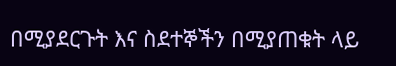በሚያደርጉት እና ስደተኞችን በሚያጠቁት ላይ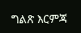ግልጽ እርምጃ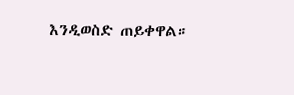እንዲወስድ ጠይቀዋል።